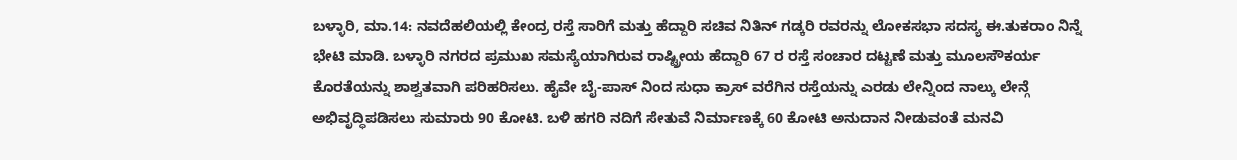ಬಳ್ಳಾರಿ, ಮಾ.14: ನವದೆಹಲಿಯಲ್ಲಿ ಕೇಂದ್ರ ರಸ್ತೆ ಸಾರಿಗೆ ಮತ್ತು ಹೆದ್ದಾರಿ ಸಚಿವ ನಿತಿನ್ ಗಡ್ಕರಿ ರವರನ್ನು ಲೋಕಸಭಾ ಸದಸ್ಯ ಈ.ತುಕರಾಂ ನಿನ್ನೆ ಭೇಟಿ ಮಾಡಿ. ಬಳ್ಳಾರಿ ನಗರದ ಪ್ರಮುಖ ಸಮಸ್ಯೆಯಾಗಿರುವ ರಾಷ್ಟ್ರೀಯ ಹೆದ್ದಾರಿ 67 ರ ರಸ್ತೆ ಸಂಚಾರ ದಟ್ಟಣೆ ಮತ್ತು ಮೂಲಸೌಕರ್ಯ ಕೊರತೆಯನ್ನು ಶಾಶ್ವತವಾಗಿ ಪರಿಹರಿಸಲು. ಹೈವೇ ಬೈ-ಪಾಸ್ ನಿಂದ ಸುಧಾ ಕ್ರಾಸ್ ವರೆಗಿನ ರಸ್ತೆಯನ್ನು ಎರಡು ಲೇನ್ನಿಂದ ನಾಲ್ಕು ಲೇನ್ಗೆ ಅಭಿವೃದ್ಧಿಪಡಿಸಲು ಸುಮಾರು 90 ಕೋಟಿ. ಬಳಿ ಹಗರಿ ನದಿಗೆ ಸೇತುವೆ ನಿರ್ಮಾಣಕ್ಕೆ 60 ಕೋಟಿ ಅನುದಾನ ನೀಡುವಂತೆ ಮನವಿ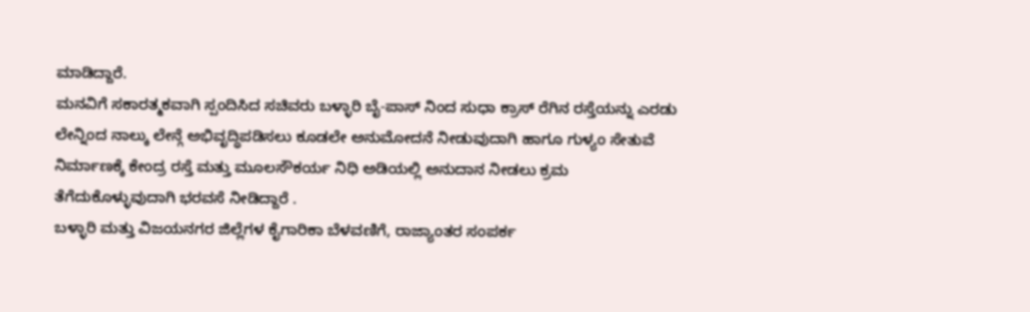ಮಾಡಿದ್ದಾರೆ.
ಮನವಿಗೆ ಸಕಾರತ್ಮಕವಾಗಿ ಸ್ಪಂದಿಸಿದ ಸಚಿವರು ಬಳ್ಳಾರಿ ಬೈ-ಪಾಸ್ ನಿಂದ ಸುಧಾ ಕ್ರಾಸ್ ರೆಗಿನ ರಸ್ತೆಯನ್ನು ಎರಡು ಲೇನ್ನಿಂದ ನಾಲ್ಕು ಲೇನ್ಗೆ ಅಭಿವೃದ್ಧಿಪಡಿಸಲು ಕೂಡಲೇ ಅನುಮೋದನೆ ನೀಡುವುದಾಗಿ ಹಾಗೂ ಗುಳ್ಯಂ ಸೇತುವೆ ನಿರ್ಮಾಣಕ್ಕೆ ಕೇಂದ್ರ ರಸ್ತೆ ಮತ್ತು ಮೂಲಸೌಕರ್ಯ ನಿಧಿ ಅಡಿಯಲ್ಲಿ ಅನುದಾನ ನೀಡಲು ಕ್ರಮ ತೆಗೆದುಕೊಳ್ಳುವುದಾಗಿ ಭರವಸೆ ನೀಡಿದ್ದಾರೆ .
ಬಳ್ಳಾರಿ ಮತ್ತು ವಿಜಯನಗರ ಜಿಲ್ಲೆಗಳ ಕೈಗಾರಿಕಾ ಬೆಳವಣಿಗೆ, ರಾಜ್ಯಾಂತರ ಸಂಪರ್ಕ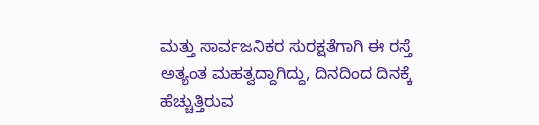ಮತ್ತು ಸಾರ್ವಜನಿಕರ ಸುರಕ್ಷತೆಗಾಗಿ ಈ ರಸ್ತೆ ಅತ್ಯಂತ ಮಹತ್ವದ್ದಾಗಿದ್ದು, ದಿನದಿಂದ ದಿನಕ್ಕೆ ಹೆಚ್ಚುತ್ತಿರುವ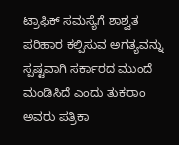ಟ್ರಾಫಿಕ್ ಸಮಸ್ಯೆಗೆ ಶಾಶ್ವತ ಪರಿಹಾರ ಕಲ್ಪಿಸುವ ಅಗತ್ಯವನ್ನು ಸ್ಪಷ್ಟವಾಗಿ ಸರ್ಕಾರದ ಮುಂದೆ ಮಂಡಿಸಿದೆ ಎಂದು ತುಕರಾಂ ಅವರು ಪತ್ರಿಕಾ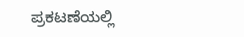ಪ್ರಕಟಣೆಯಲ್ಲಿ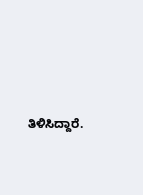ತಿಳಿಸಿದ್ದಾರೆ.